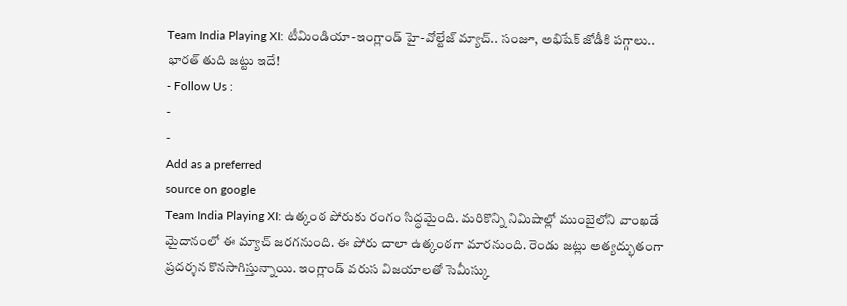Team India Playing XI: టీమిండియా-ఇంగ్లాండ్ హై-వోల్టేజ్ మ్యాచ్.. సంజూ, అభిషేక్ జోడీకి పగ్గాలు.. భారత్ తుది జట్టు ఇదే!
- Follow Us :
-
-
Add as a preferred
source on google
Team India Playing XI: ఉత్కంఠ పోరుకు రంగం సిద్ధమైంది. మరికొన్ని నిమిషాల్లో ముంబైలోని వాంఖడే మైదానంలో ఈ మ్యాచ్ జరగనుంది. ఈ పోరు చాలా ఉత్కంఠగా మారనుంది. రెండు జట్లు అత్యద్భుతంగా ప్రదర్శన కొనసాగిస్తున్నాయి. ఇంగ్లాండ్ వరుస విజయాలతో సెమీస్కు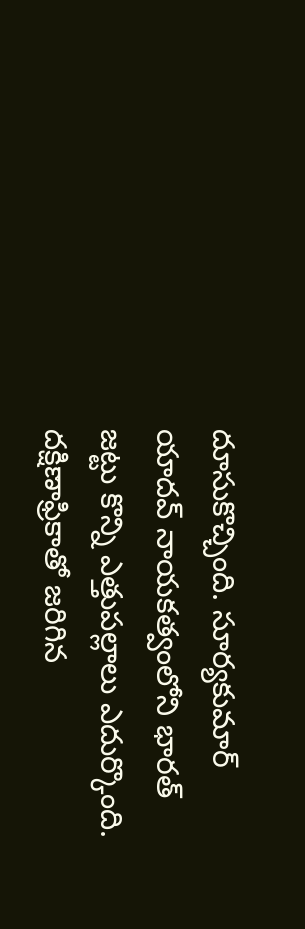దూసుకొచ్చింది. సూర్యకుమార్ యాదవ్ నాయకత్వంలోని భారత్ జట్టు కొన్ని ఎత్తుపల్లాలు ఎదుర్కొంది. దక్షిణాఫ్రికాతో జరిగిన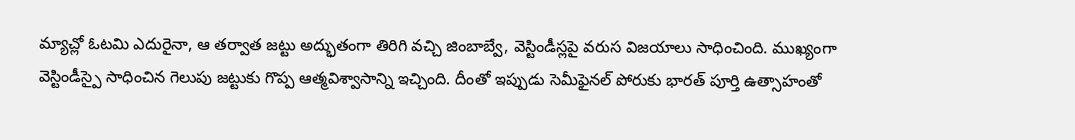మ్యాచ్లో ఓటమి ఎదురైనా, ఆ తర్వాత జట్టు అద్భుతంగా తిరిగి వచ్చి జింబాబ్వే, వెస్టిండీస్లపై వరుస విజయాలు సాధించింది. ముఖ్యంగా వెస్టిండీస్పై సాధించిన గెలుపు జట్టుకు గొప్ప ఆత్మవిశ్వాసాన్ని ఇచ్చింది. దీంతో ఇప్పుడు సెమీఫైనల్ పోరుకు భారత్ పూర్తి ఉత్సాహంతో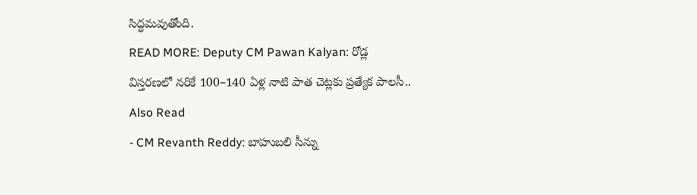సిద్ధమవుతోంది.
READ MORE: Deputy CM Pawan Kalyan: రోడ్ల విస్తరణలో నరికే 100–140 ఏళ్ల నాటి పాత చెట్లకు ప్రత్యేక పాలసీ..
Also Read
- CM Revanth Reddy: బాహుబలి సీన్ను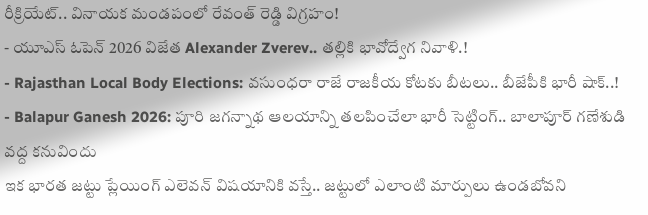రీక్రియేట్.. వినాయక మండపంలో రేవంత్ రెడ్డి విగ్రహం!
- యూఎస్ ఓపెన్ 2026 విజేత Alexander Zverev.. తల్లికి భావోద్వేగ నివాళి.!
- Rajasthan Local Body Elections: వసుంధరా రాజే రాజకీయ కోటకు బీటలు.. బీజేపీకి భారీ షాక్..!
- Balapur Ganesh 2026: పూరి జగన్నాథ ఆలయాన్ని తలపించేలా భారీ సెట్టింగ్.. బాలాపూర్ గణేశుడి వద్ద కనువిందు
ఇక భారత జట్టు ప్లేయింగ్ ఎలెవన్ విషయానికి వస్తే.. జట్టులో ఎలాంటి మార్పులు ఉండబోవని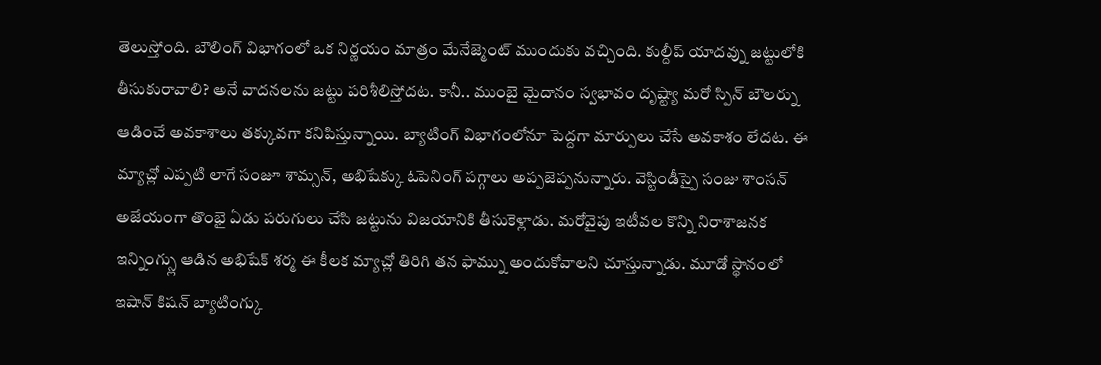తెలుస్తోంది. బౌలింగ్ విభాగంలో ఒక నిర్ణయం మాత్రం మేనేజ్మెంట్ ముందుకు వచ్చింది. కుల్దీప్ యాదవ్ను జట్టులోకి తీసుకురావాలి? అనే వాదనలను జట్టు పరిశీలిస్తోదట. కానీ.. ముంబై మైదానం స్వభావం దృష్ట్యా మరో స్పిన్ బౌలర్ను ఆడించే అవకాశాలు తక్కువగా కనిపిస్తున్నాయి. బ్యాటింగ్ విభాగంలోనూ పెద్దగా మార్పులు చేసే అవకాశం లేదట. ఈ మ్యాచ్లో ఎప్పటి లాగే సంజూ శామ్సన్, అభిషేక్కు ఓపెనింగ్ పగ్గాలు అప్పజెప్పనున్నారు. వెస్టిండీస్పై సంజు శాంసన్ అజేయంగా తొంభై ఏడు పరుగులు చేసి జట్టును విజయానికి తీసుకెళ్లాడు. మరోవైపు ఇటీవల కొన్ని నిరాశాజనక ఇన్నింగ్స్లు ఆడిన అభిషేక్ శర్మ ఈ కీలక మ్యాచ్లో తిరిగి తన ఫామ్ను అందుకోవాలని చూస్తున్నాడు. మూడో స్థానంలో ఇషాన్ కిషన్ బ్యాటింగ్కు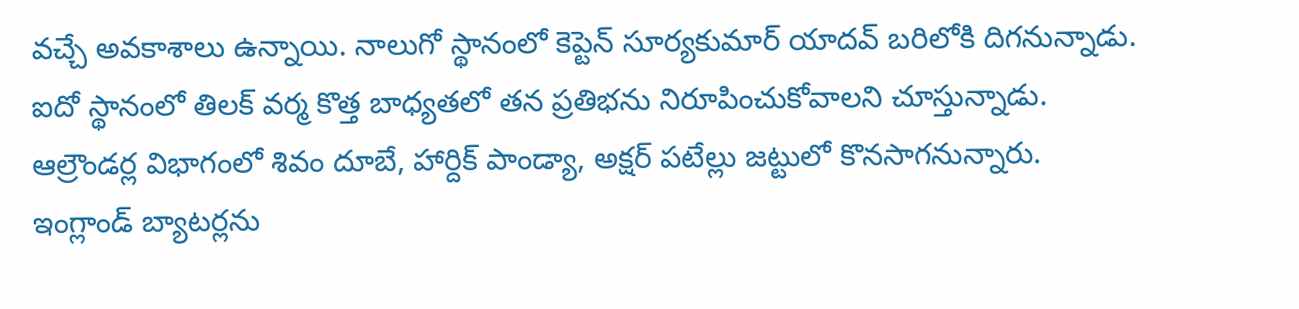వచ్చే అవకాశాలు ఉన్నాయి. నాలుగో స్థానంలో కెప్టెన్ సూర్యకుమార్ యాదవ్ బరిలోకి దిగనున్నాడు. ఐదో స్థానంలో తిలక్ వర్మ కొత్త బాధ్యతలో తన ప్రతిభను నిరూపించుకోవాలని చూస్తున్నాడు. ఆల్రౌండర్ల విభాగంలో శివం దూబే, హార్దిక్ పాండ్యా, అక్షర్ పటేల్లు జట్టులో కొనసాగనున్నారు. ఇంగ్లాండ్ బ్యాటర్లను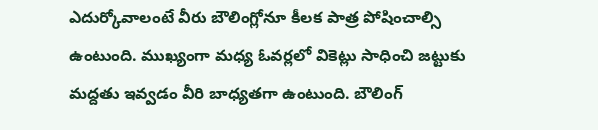ఎదుర్కోవాలంటే వీరు బౌలింగ్లోనూ కీలక పాత్ర పోషించాల్సి ఉంటుంది. ముఖ్యంగా మధ్య ఓవర్లలో వికెట్లు సాధించి జట్టుకు మద్దతు ఇవ్వడం వీరి బాధ్యతగా ఉంటుంది. బౌలింగ్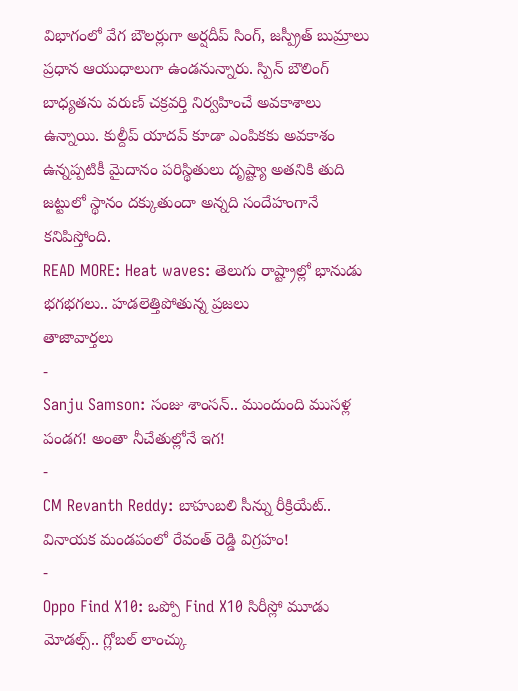విభాగంలో వేగ బౌలర్లుగా అర్షదీప్ సింగ్, జస్ప్రీత్ బుమ్రాలు ప్రధాన ఆయుధాలుగా ఉండనున్నారు. స్పిన్ బౌలింగ్ బాధ్యతను వరుణ్ చక్రవర్తి నిర్వహించే అవకాశాలు ఉన్నాయి. కుల్దీప్ యాదవ్ కూడా ఎంపికకు అవకాశం ఉన్నప్పటికీ మైదానం పరిస్థితులు దృష్ట్యా అతనికి తుది జట్టులో స్థానం దక్కుతుందా అన్నది సందేహంగానే కనిపిస్తోంది.
READ MORE: Heat waves: తెలుగు రాష్ట్రాల్లో భానుడు భగభగలు.. హడలెత్తిపోతున్న ప్రజలు
తాజావార్తలు
-
Sanju Samson: సంజు శాంసన్.. ముందుంది ముసళ్ల పండగ! అంతా నీచేతుల్లోనే ఇగ!
-
CM Revanth Reddy: బాహుబలి సీన్ను రీక్రియేట్.. వినాయక మండపంలో రేవంత్ రెడ్డి విగ్రహం!
-
Oppo Find X10: ఒప్పో Find X10 సిరీస్లో మూడు మోడల్స్.. గ్లోబల్ లాంచ్కు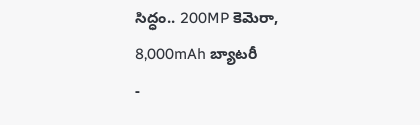సిద్ధం.. 200MP కెమెరా, 8,000mAh బ్యాటరీ
-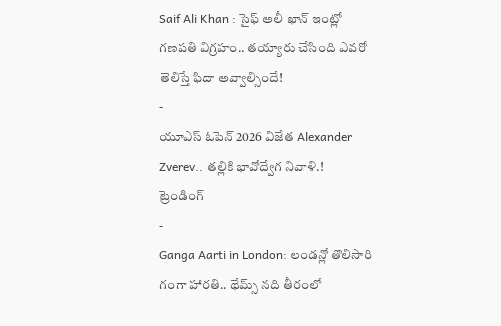Saif Ali Khan : సైఫ్ అలీ ఖాన్ ఇంట్లో గణపతి విగ్రహం.. తయ్యారు చేసింది ఎవరో తెలిస్తే ఫిదా అవ్వాల్సిందే!
-
యూఎస్ ఓపెన్ 2026 విజేత Alexander Zverev.. తల్లికి భావోద్వేగ నివాళి.!
ట్రెండింగ్
-
Ganga Aarti in London: లండన్లో తొలిసారి గంగా హారతి.. థేమ్స్ నది తీరంలో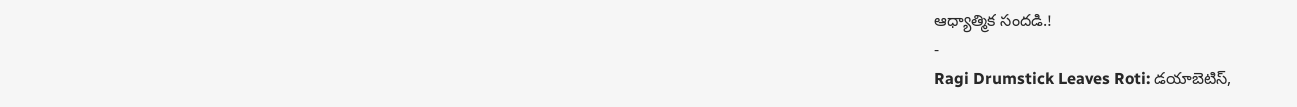ఆధ్యాత్మిక సందడి.!
-
Ragi Drumstick Leaves Roti: డయాబెటిస్,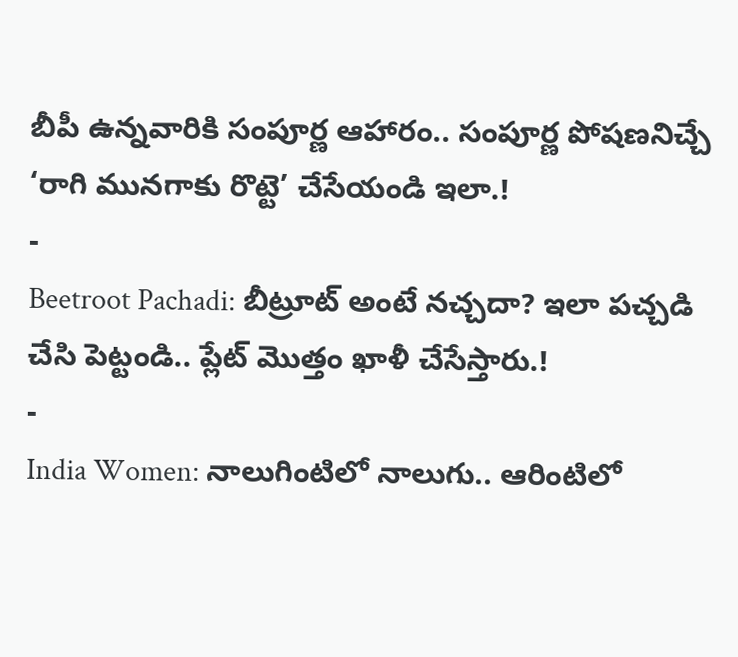బీపీ ఉన్నవారికి సంపూర్ణ ఆహారం.. సంపూర్ణ పోషణనిచ్చే ‘రాగి మునగాకు రొట్టె’ చేసేయండి ఇలా.!
-
Beetroot Pachadi: బీట్రూట్ అంటే నచ్చదా? ఇలా పచ్చడి చేసి పెట్టండి.. ప్లేట్ మొత్తం ఖాళీ చేసేస్తారు.!
-
India Women: నాలుగింటిలో నాలుగు.. ఆరింటిలో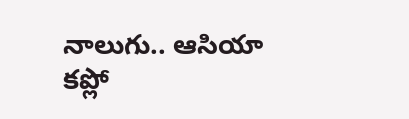నాలుగు.. ఆసియా కప్లో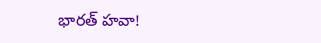భారత్ హవా!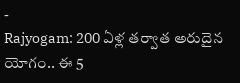-
Rajyogam: 200 ఏళ్ల తర్వాత అరుదైన యోగం.. ఈ 5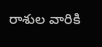రాశుల వారికి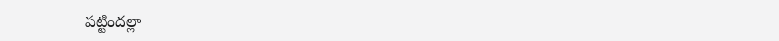పట్టిందల్లా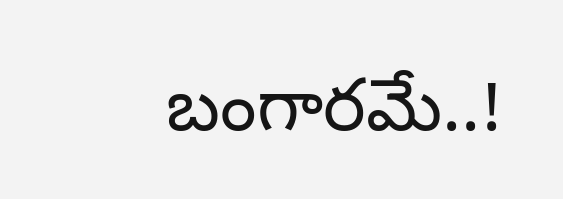బంగారమే..!